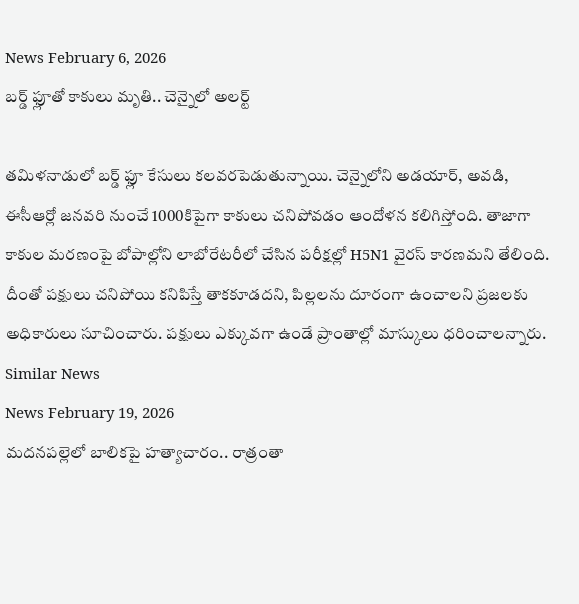News February 6, 2026
బర్డ్ ఫ్లూతో కాకులు మృతి.. చెన్నైలో అలర్ట్

తమిళనాడులో బర్డ్ ఫ్లూ కేసులు కలవరపెడుతున్నాయి. చెన్నైలోని అడయార్, అవడి, ఈసీఆర్లో జనవరి నుంచే 1000కిపైగా కాకులు చనిపోవడం ఆందోళన కలిగిస్తోంది. తాజాగా కాకుల మరణంపై బోపాల్లోని లాబోరేటరీలో చేసిన పరీక్షల్లో H5N1 వైరస్ కారణమని తేలింది. దీంతో పక్షులు చనిపోయి కనిపిస్తే తాకకూడదని, పిల్లలను దూరంగా ఉంచాలని ప్రజలకు అధికారులు సూచించారు. పక్షులు ఎక్కువగా ఉండే ప్రాంతాల్లో మాస్కులు ధరించాలన్నారు.
Similar News
News February 19, 2026
మదనపల్లెలో బాలికపై హత్యాచారం.. రాత్రంతా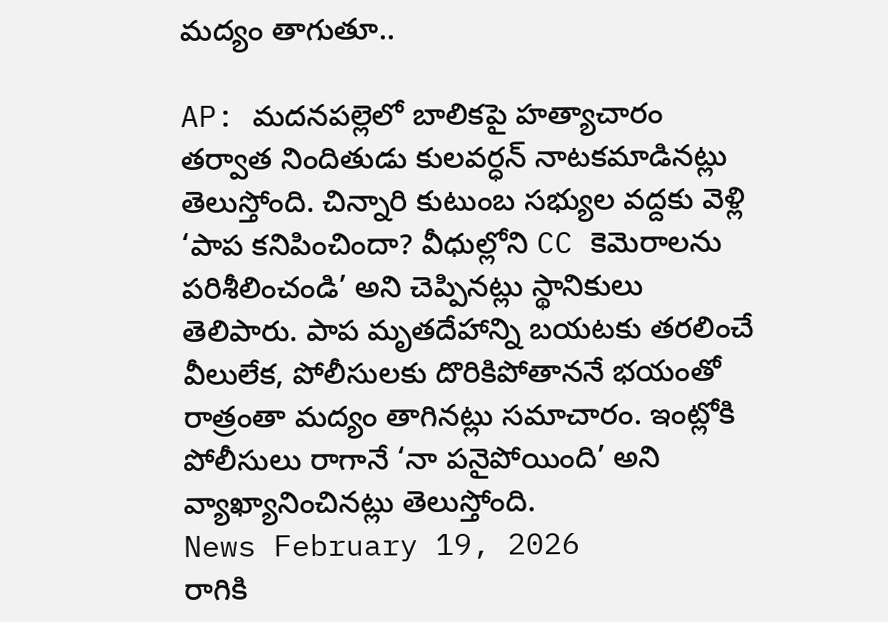మద్యం తాగుతూ..

AP: మదనపల్లెలో బాలికపై హత్యాచారం తర్వాత నిందితుడు కులవర్ధన్ నాటకమాడినట్లు తెలుస్తోంది. చిన్నారి కుటుంబ సభ్యుల వద్దకు వెళ్లి ‘పాప కనిపించిందా? వీధుల్లోని CC కెమెరాలను పరిశీలించండి’ అని చెప్పినట్లు స్థానికులు తెలిపారు. పాప మృతదేహాన్ని బయటకు తరలించే వీలులేక, పోలీసులకు దొరికిపోతాననే భయంతో రాత్రంతా మద్యం తాగినట్లు సమాచారం. ఇంట్లోకి పోలీసులు రాగానే ‘నా పనైపోయింది’ అని వ్యాఖ్యానించినట్లు తెలుస్తోంది.
News February 19, 2026
రాగికి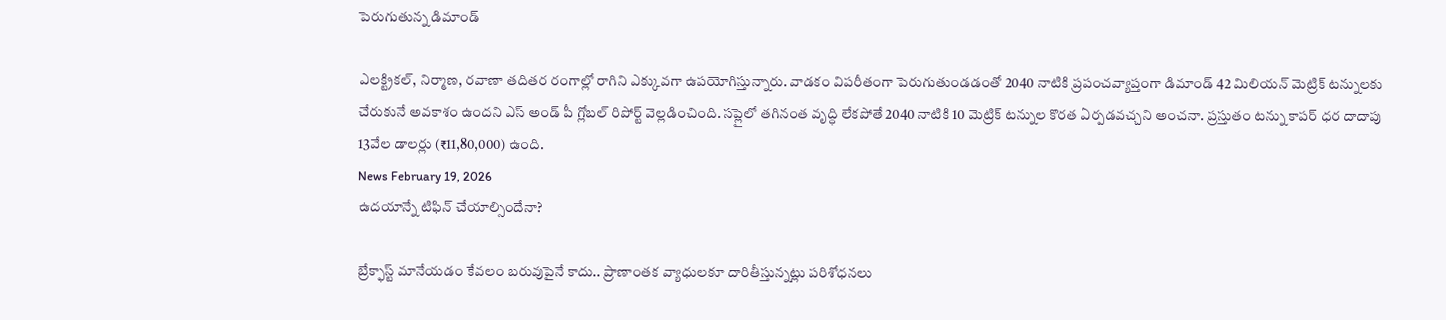పెరుగుతున్న డిమాండ్

ఎలక్ట్రికల్, నిర్మాణ, రవాణా తదితర రంగాల్లో రాగిని ఎక్కువగా ఉపయోగిస్తున్నారు. వాడకం విపరీతంగా పెరుగుతుండడంతో 2040 నాటికి ప్రపంచవ్యాప్తంగా డిమాండ్ 42 మిలియన్ మెట్రిక్ టన్నులకు చేరుకునే అవకాశం ఉందని ఎస్ అండ్ పీ గ్లోబల్ రిపోర్ట్ వెల్లడించింది. సప్లైలో తగినంత వృద్ధి లేకపోతే 2040 నాటికి 10 మెట్రిక్ టన్నుల కొరత ఏర్పడవచ్చని అంచనా. ప్రస్తుతం టన్ను కాపర్ ధర దాదాపు 13వేల డాలర్లు (₹11,80,000) ఉంది.
News February 19, 2026
ఉదయాన్నే టిఫిన్ చేయాల్సిందేనా?

బ్రేక్ఫాస్ట్ మానేయడం కేవలం బరువుపైనే కాదు.. ప్రాణాంతక వ్యాధులకూ దారితీస్తున్నట్లు పరిశోధనలు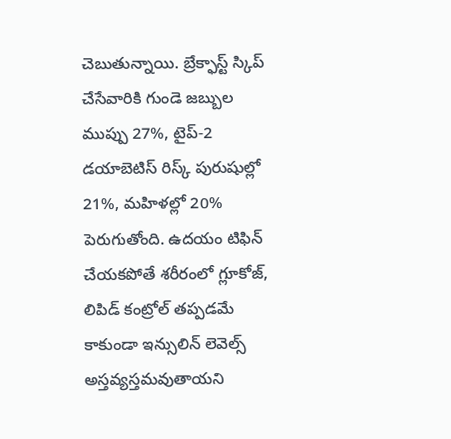చెబుతున్నాయి. బ్రేక్ఫాస్ట్ స్కిప్ చేసేవారికి గుండె జబ్బుల ముప్పు 27%, టైప్-2 డయాబెటిస్ రిస్క్ పురుషుల్లో 21%, మహిళల్లో 20% పెరుగుతోంది. ఉదయం టిఫిన్ చేయకపోతే శరీరంలో గ్లూకోజ్, లిపిడ్ కంట్రోల్ తప్పడమే కాకుండా ఇన్సులిన్ లెవెల్స్ అస్తవ్యస్తమవుతాయని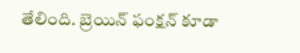తేలింది. బ్రెయిన్ ఫంక్షన్ కూడా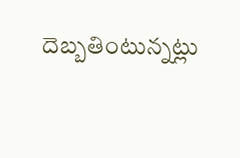దెబ్బతింటున్నట్లు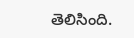తెలిసింది.